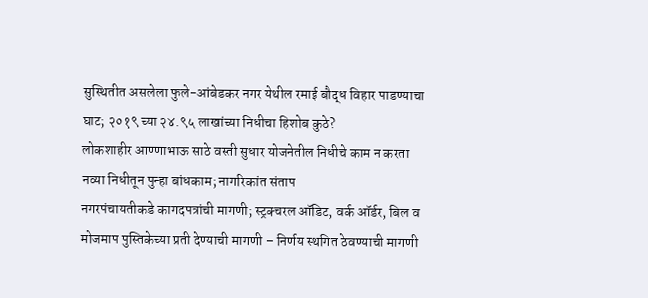सुस्थितीत असलेला फुले-आंबेडकर नगर येथील रमाई बौद्ध विहार पाडण्याचा घाट; २०१९ च्या २४.९५ लाखांच्या निधीचा हिशोब कुठे?
लोकशाहीर आण्णाभाऊ साठे वस्ती सुधार योजनेतील निधीचे काम न करता नव्या निधीतून पुन्हा बांधकाम; नागरिकांत संताप
नगरपंचायतीकडे कागदपत्रांची मागणी; स्ट्रक्चरल ऑडिट, वर्क ऑर्डर, बिल व मोजमाप पुस्तिकेच्या प्रती देण्याची मागणी – निर्णय स्थगित ठेवण्याची मागणी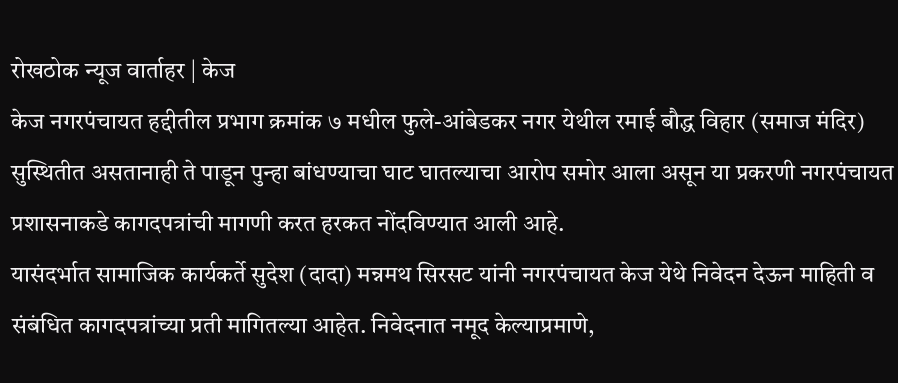रोखठोक न्यूज वार्ताहर | केज
केज नगरपंचायत हद्दीतील प्रभाग क्रमांक ७ मधील फुले-आंबेडकर नगर येथील रमाई बौद्ध विहार (समाज मंदिर) सुस्थितीत असतानाही ते पाडून पुन्हा बांधण्याचा घाट घातल्याचा आरोप समोर आला असून या प्रकरणी नगरपंचायत प्रशासनाकडे कागदपत्रांची मागणी करत हरकत नोंदविण्यात आली आहे.
यासंदर्भात सामाजिक कार्यकर्ते सुदेश (दादा) मन्नमथ सिरसट यांनी नगरपंचायत केज येथे निवेदन देऊन माहिती व संबंधित कागदपत्रांच्या प्रती मागितल्या आहेत. निवेदनात नमूद केल्याप्रमाणे,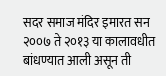सदर समाज मंदिर इमारत सन २००७ ते २०१३ या कालावधीत बांधण्यात आली असून ती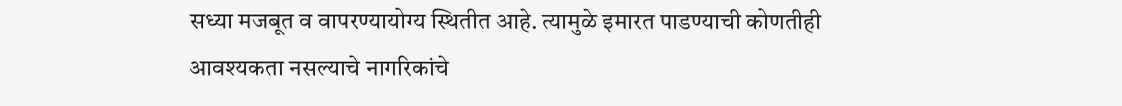सध्या मजबूत व वापरण्यायोग्य स्थितीत आहे. त्यामुळे इमारत पाडण्याची कोणतीही आवश्यकता नसल्याचे नागरिकांचे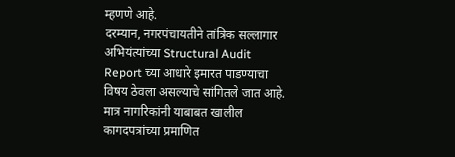म्हणणे आहे.
दरम्यान, नगरपंचायतीने तांत्रिक सल्लागार अभियंत्यांच्या Structural Audit Report च्या आधारे इमारत पाडण्याचा विषय ठेवला असल्याचे सांगितले जात आहे. मात्र नागरिकांनी याबाबत खालील कागदपत्रांच्या प्रमाणित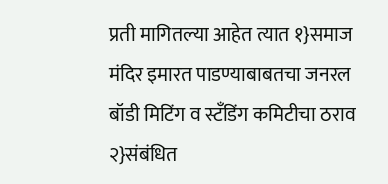प्रती मागितल्या आहेत त्यात १}समाज मंदिर इमारत पाडण्याबाबतचा जनरल बॉडी मिटिंग व स्टँडिंग कमिटीचा ठराव २}संबंधित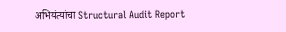अभियंत्यांचा Structural Audit Report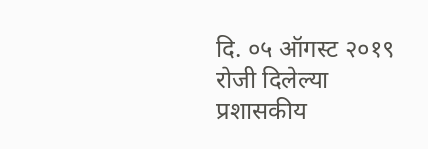दि. ०५ ऑगस्ट २०१९ रोजी दिलेल्या प्रशासकीय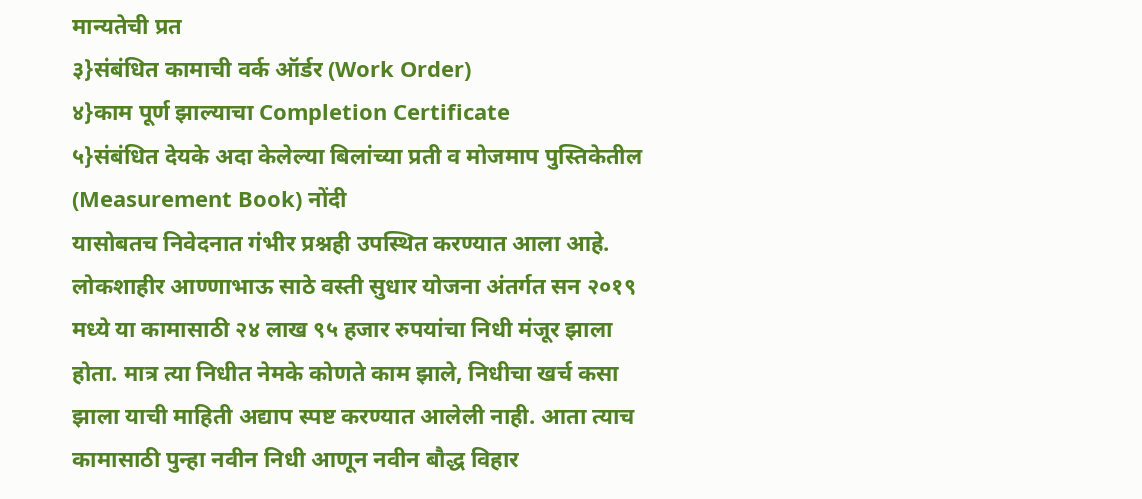मान्यतेची प्रत
३}संबंधित कामाची वर्क ऑर्डर (Work Order)
४}काम पूर्ण झाल्याचा Completion Certificate
५}संबंधित देयके अदा केलेल्या बिलांच्या प्रती व मोजमाप पुस्तिकेतील (Measurement Book) नोंदी
यासोबतच निवेदनात गंभीर प्रश्नही उपस्थित करण्यात आला आहे. लोकशाहीर आण्णाभाऊ साठे वस्ती सुधार योजना अंतर्गत सन २०१९ मध्ये या कामासाठी २४ लाख ९५ हजार रुपयांचा निधी मंजूर झाला होता. मात्र त्या निधीत नेमके कोणते काम झाले, निधीचा खर्च कसा झाला याची माहिती अद्याप स्पष्ट करण्यात आलेली नाही. आता त्याच कामासाठी पुन्हा नवीन निधी आणून नवीन बौद्ध विहार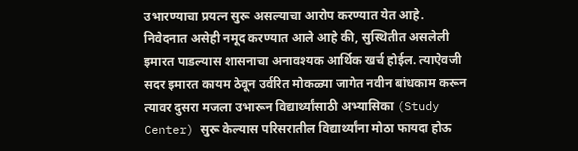उभारण्याचा प्रयत्न सुरू असल्याचा आरोप करण्यात येत आहे.
निवेदनात असेही नमूद करण्यात आले आहे की, सुस्थितीत असलेली इमारत पाडल्यास शासनाचा अनावश्यक आर्थिक खर्च होईल. त्याऐवजी सदर इमारत कायम ठेवून उर्वरित मोकळ्या जागेत नवीन बांधकाम करून त्यावर दुसरा मजला उभारून विद्यार्थ्यांसाठी अभ्यासिका (Study Center) सुरू केल्यास परिसरातील विद्यार्थ्यांना मोठा फायदा होऊ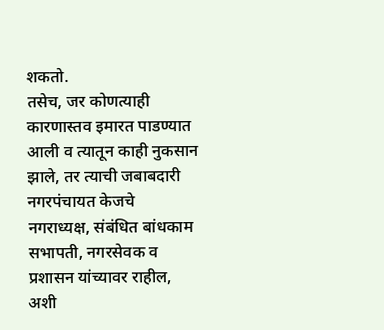शकतो.
तसेच, जर कोणत्याही कारणास्तव इमारत पाडण्यात आली व त्यातून काही नुकसान झाले, तर त्याची जबाबदारी नगरपंचायत केजचे नगराध्यक्ष, संबंधित बांधकाम सभापती, नगरसेवक व प्रशासन यांच्यावर राहील, अशी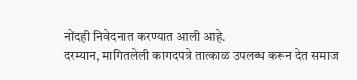नोंदही निवेदनात करण्यात आली आहे.
दरम्यान, मागितलेली कागदपत्रे तात्काळ उपलब्ध करून देत समाज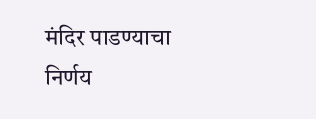मंदिर पाडण्याचा निर्णय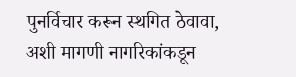पुनर्विचार करून स्थगित ठेवावा, अशी मागणी नागरिकांकडून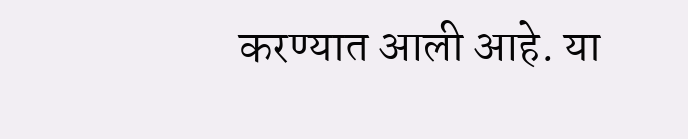करण्यात आली आहे. या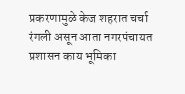प्रकरणामुळे केज शहरात चर्चा रंगली असून आता नगरपंचायत प्रशासन काय भूमिका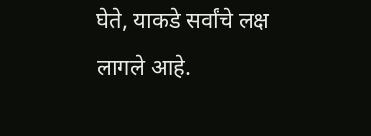घेते, याकडे सर्वांचे लक्ष लागले आहे.